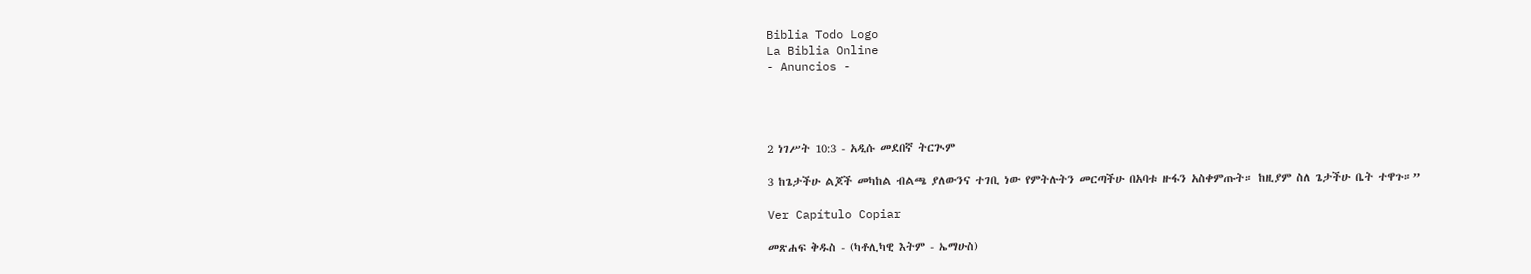Biblia Todo Logo
La Biblia Online
- Anuncios -




2 ነገሥት 10:3 - አዲሱ መደበኛ ትርጒም

3 ከጌታችሁ ልጆች መካከል ብልጫ ያለውንና ተገቢ ነው የምትሉትን መርጣችሁ በአባቱ ዙፋን አስቀምጡት። ከዚያም ስለ ጌታችሁ ቤት ተዋጉ።”

Ver Capítulo Copiar

መጽሐፍ ቅዱስ - (ካቶሊካዊ እትም - ኤማሁስ)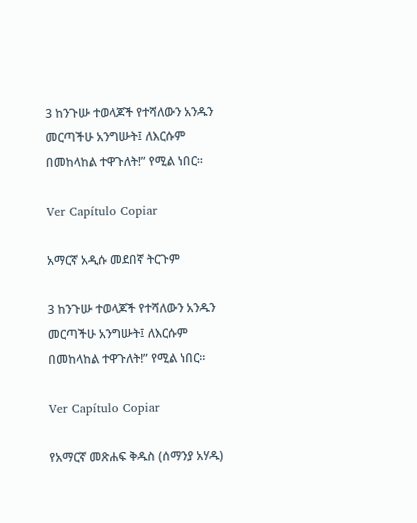3 ከንጉሡ ተወላጆች የተሻለውን አንዱን መርጣችሁ አንግሡት፤ ለእርሱም በመከላከል ተዋጉለት!” የሚል ነበር።

Ver Capítulo Copiar

አማርኛ አዲሱ መደበኛ ትርጉም

3 ከንጉሡ ተወላጆች የተሻለውን አንዱን መርጣችሁ አንግሡት፤ ለእርሱም በመከላከል ተዋጉለት!” የሚል ነበር።

Ver Capítulo Copiar

የአማርኛ መጽሐፍ ቅዱስ (ሰማንያ አሃዱ)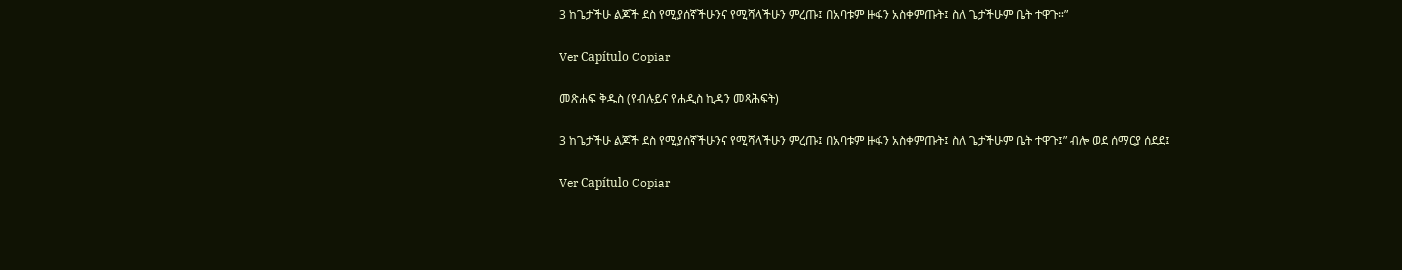3 ከጌታችሁ ልጆች ደስ የሚያሰኛችሁንና የሚሻላችሁን ምረጡ፤ በአባቱም ዙፋን አስቀምጡት፤ ስለ ጌታችሁም ቤት ተዋጉ።”

Ver Capítulo Copiar

መጽሐፍ ቅዱስ (የብሉይና የሐዲስ ኪዳን መጻሕፍት)

3 ከጌታችሁ ልጆች ደስ የሚያሰኛችሁንና የሚሻላችሁን ምረጡ፤ በአባቱም ዙፋን አስቀምጡት፤ ስለ ጌታችሁም ቤት ተዋጉ፤” ብሎ ወደ ሰማርያ ሰደደ፤

Ver Capítulo Copiar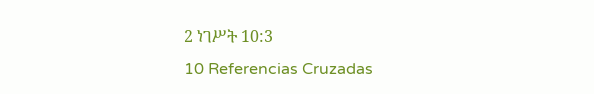2 ነገሥት 10:3
10 Referencias Cruzadas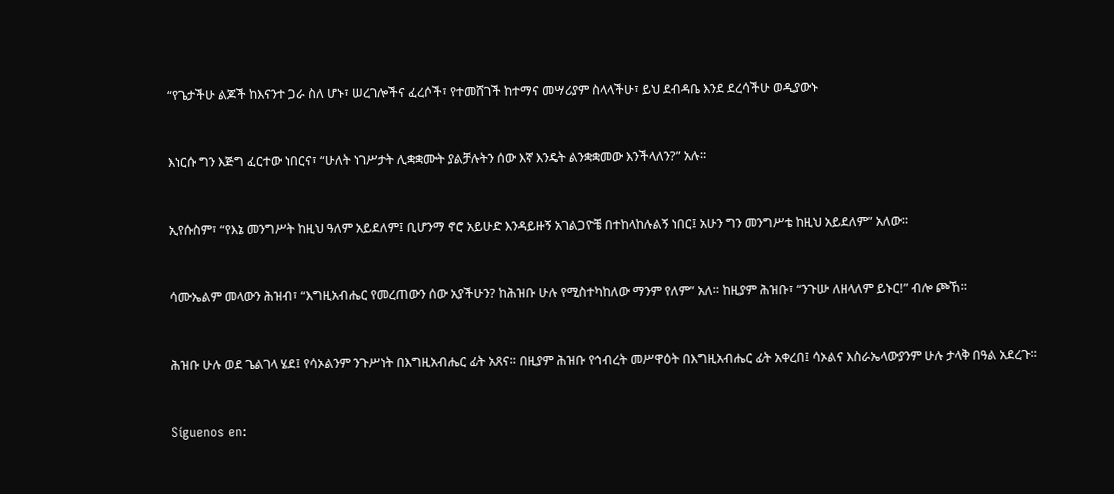“የጌታችሁ ልጆች ከእናንተ ጋራ ስለ ሆኑ፣ ሠረገሎችና ፈረሶች፣ የተመሸገች ከተማና መሣሪያም ስላላችሁ፣ ይህ ደብዳቤ እንደ ደረሳችሁ ወዲያውኑ


እነርሱ ግን እጅግ ፈርተው ነበርና፣ “ሁለት ነገሥታት ሊቋቋሙት ያልቻሉትን ሰው እኛ እንዴት ልንቋቋመው እንችላለን?” አሉ።


ኢየሱስም፣ “የእኔ መንግሥት ከዚህ ዓለም አይደለም፤ ቢሆንማ ኖሮ አይሁድ እንዳይዙኝ አገልጋዮቼ በተከላከሉልኝ ነበር፤ አሁን ግን መንግሥቴ ከዚህ አይደለም” አለው።


ሳሙኤልም መላውን ሕዝብ፣ “እግዚአብሔር የመረጠውን ሰው አያችሁን? ከሕዝቡ ሁሉ የሚስተካከለው ማንም የለም” አለ። ከዚያም ሕዝቡ፣ “ንጉሡ ለዘላለም ይኑር!” ብሎ ጮኸ።


ሕዝቡ ሁሉ ወደ ጌልገላ ሄደ፤ የሳኦልንም ንጉሥነት በእግዚአብሔር ፊት አጸና። በዚያም ሕዝቡ የኅብረት መሥዋዕት በእግዚአብሔር ፊት አቀረበ፤ ሳኦልና እስራኤላውያንም ሁሉ ታላቅ በዓል አደረጉ።


Síguenos en: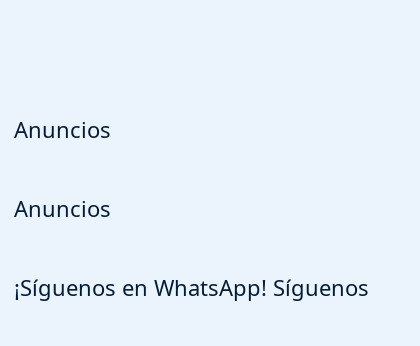Anuncios


Anuncios


¡Síguenos en WhatsApp! Síguenos